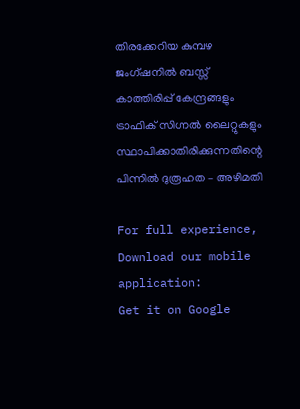തിരക്കേറിയ കുമ്പഴ ജംഗ്ഷനില്‍ ബസ്സ്‌ കാത്തിരിപ്പ് കേന്ദ്രങ്ങളും ട്രാഫിക് സിഗ്നല്‍ ലൈറ്റുകളും സ്ഥാപിക്കാതിരിക്കുന്നതിന്റെ പിന്നില്‍ ദുരൂഹത – അഴിമതി

For full experience, Download our mobile application:
Get it on Google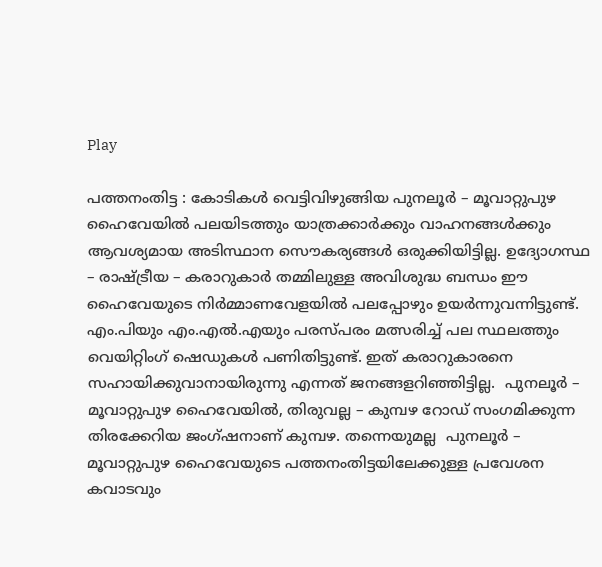Play

പത്തനംതിട്ട : കോടികള്‍ വെട്ടിവിഴുങ്ങിയ പുനലൂര്‍ – മൂവാറ്റുപുഴ ഹൈവേയില്‍ പലയിടത്തും യാത്രക്കാര്‍ക്കും വാഹനങ്ങള്‍ക്കും ആവശ്യമായ അടിസ്ഥാന സൌകര്യങ്ങള്‍ ഒരുക്കിയിട്ടില്ല. ഉദ്യോഗസ്ഥ – രാഷ്ട്രീയ – കരാറുകാര്‍ തമ്മിലുള്ള അവിശുദ്ധ ബന്ധം ഈ ഹൈവേയുടെ നിര്‍മ്മാണവേളയില്‍ പലപ്പോഴും ഉയര്‍ന്നുവന്നിട്ടുണ്ട്. എം.പിയും എം.എല്‍.എയും പരസ്പരം മത്സരിച്ച് പല സ്ഥലത്തും വെയിറ്റിംഗ് ഷെഡുകള്‍ പണിതിട്ടുണ്ട്. ഇത് കരാറുകാരനെ സഹായിക്കുവാനായിരുന്നു എന്നത് ജനങ്ങളറിഞ്ഞിട്ടില്ല.  പുനലൂര്‍ – മൂവാറ്റുപുഴ ഹൈവേയില്‍, തിരുവല്ല – കുമ്പഴ റോഡ്‌ സംഗമിക്കുന്ന തിരക്കേറിയ ജംഗ്ഷനാണ് കുമ്പഴ. തന്നെയുമല്ല  പുനലൂര്‍ – മൂവാറ്റുപുഴ ഹൈവേയുടെ പത്തനംതിട്ടയിലേക്കുള്ള പ്രവേശന കവാടവും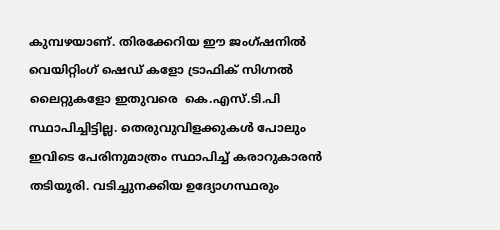കുമ്പഴയാണ്. തിരക്കേറിയ ഈ ജംഗ്ഷനില്‍ വെയിറ്റിംഗ് ഷെഡ്‌ കളോ ട്രാഫിക് സിഗ്നല്‍ ലൈറ്റുകളോ ഇതുവരെ  കെ.എസ്.ടി.പി സ്ഥാപിച്ചിട്ടില്ല. തെരുവുവിളക്കുകള്‍ പോലും ഇവിടെ പേരിനുമാത്രം സ്ഥാപിച്ച് കരാറുകാരന്‍ തടിയൂരി. വടിച്ചുനക്കിയ ഉദ്യോഗസ്ഥരും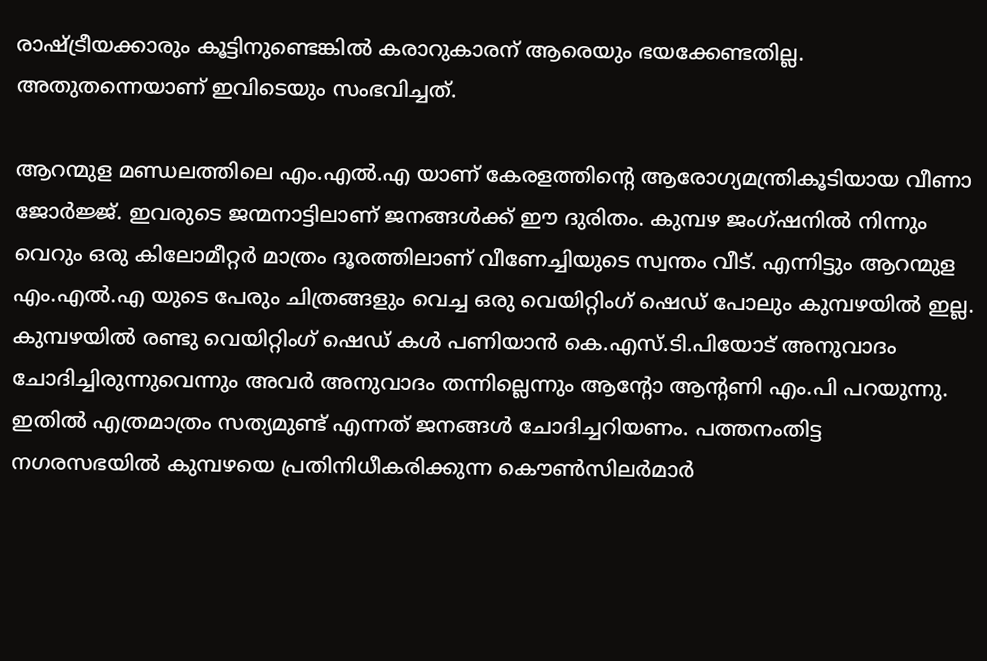രാഷ്ട്രീയക്കാരും കൂട്ടിനുണ്ടെങ്കില്‍ കരാറുകാരന് ആരെയും ഭയക്കേണ്ടതില്ല. അതുതന്നെയാണ് ഇവിടെയും സംഭവിച്ചത്.

ആറന്മുള മണ്ഡലത്തിലെ എം.എല്‍.എ യാണ് കേരളത്തിന്റെ ആരോഗ്യമന്ത്രികൂടിയായ വീണാ ജോര്‍ജ്ജ്. ഇവരുടെ ജന്മനാട്ടിലാണ് ജനങ്ങള്‍ക്ക്‌ ഈ ദുരിതം. കുമ്പഴ ജംഗ്ഷനില്‍ നിന്നും വെറും ഒരു കിലോമീറ്റര്‍ മാത്രം ദൂരത്തിലാണ് വീണേച്ചിയുടെ സ്വന്തം വീട്. എന്നിട്ടും ആറന്മുള എം.എല്‍.എ യുടെ പേരും ചിത്രങ്ങളും വെച്ച ഒരു വെയിറ്റിംഗ് ഷെഡ്‌ പോലും കുമ്പഴയില്‍ ഇല്ല. കുമ്പഴയില്‍ രണ്ടു വെയിറ്റിംഗ് ഷെഡ്‌ കള്‍ പണിയാന്‍ കെ.എസ്.ടി.പിയോട് അനുവാദം ചോദിച്ചിരുന്നുവെന്നും അവര്‍ അനുവാദം തന്നില്ലെന്നും ആന്റോ ആന്റണി എം.പി പറയുന്നു. ഇതില്‍ എത്രമാത്രം സത്യമുണ്ട് എന്നത് ജനങ്ങള്‍ ചോദിച്ചറിയണം. പത്തനംതിട്ട നഗരസഭയില്‍ കുമ്പഴയെ പ്രതിനിധീകരിക്കുന്ന കൌണ്‍സിലര്‍മാര്‍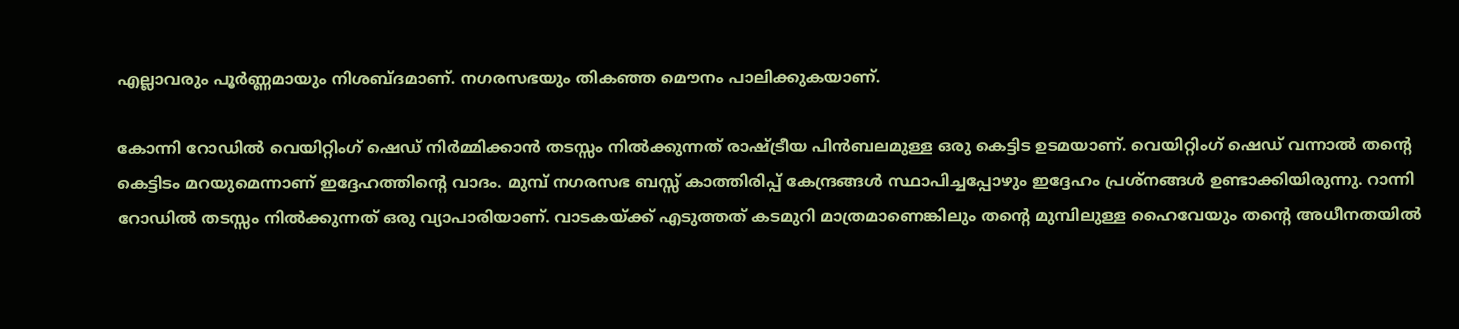എല്ലാവരും പൂര്‍ണ്ണമായും നിശബ്ദമാണ്. നഗരസഭയും തികഞ്ഞ മൌനം പാലിക്കുകയാണ്.

കോന്നി റോഡില്‍ വെയിറ്റിംഗ് ഷെഡ്‌ നിര്‍മ്മിക്കാന്‍ തടസ്സം നില്‍ക്കുന്നത് രാഷ്ട്രീയ പിന്‍ബലമുള്ള ഒരു കെട്ടിട ഉടമയാണ്. വെയിറ്റിംഗ് ഷെഡ്‌ വന്നാല്‍ തന്റെ കെട്ടിടം മറയുമെന്നാണ് ഇദ്ദേഹത്തിന്റെ വാദം. മുമ്പ് നഗരസഭ ബസ്സ്‌ കാത്തിരിപ്പ് കേന്ദ്രങ്ങള്‍ സ്ഥാപിച്ചപ്പോഴും ഇദ്ദേഹം പ്രശ്നങ്ങള്‍ ഉണ്ടാക്കിയിരുന്നു. റാന്നി റോഡില്‍ തടസ്സം നില്‍ക്കുന്നത് ഒരു വ്യാപാരിയാണ്. വാടകയ്ക്ക് എടുത്തത്‌ കടമുറി മാത്രമാണെങ്കിലും തന്റെ മുമ്പിലുള്ള ഹൈവേയും തന്റെ അധീനതയില്‍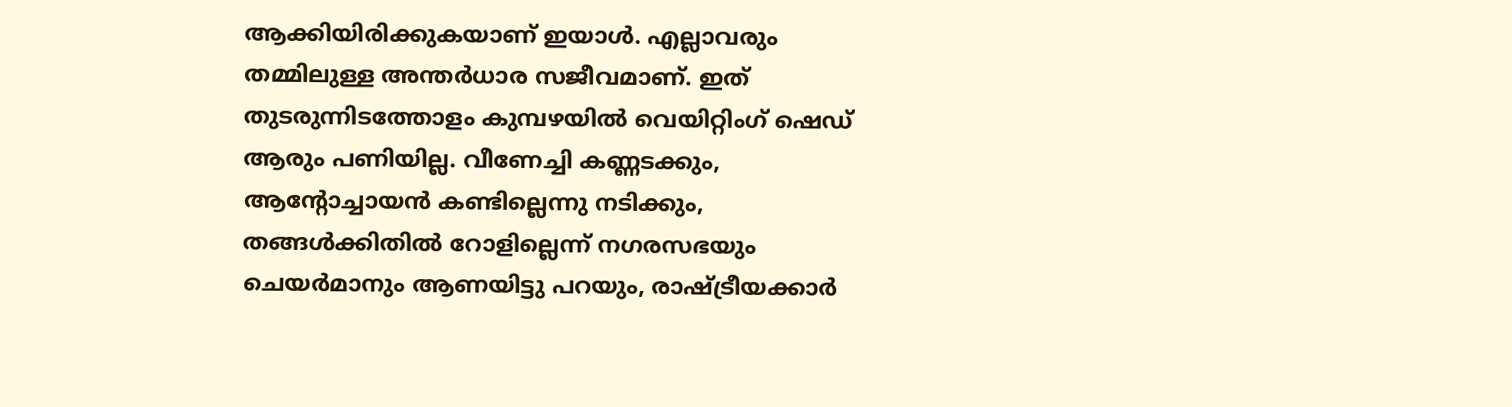ആക്കിയിരിക്കുകയാണ് ഇയാള്‍. എല്ലാവരും തമ്മിലുള്ള അന്തര്‍ധാര സജീവമാണ്. ഇത് തുടരുന്നിടത്തോളം കുമ്പഴയില്‍ വെയിറ്റിംഗ് ഷെഡ്‌ ആരും പണിയില്ല. വീണേച്ചി കണ്ണടക്കും, ആന്റോച്ചായന്‍ കണ്ടില്ലെന്നു നടിക്കും, തങ്ങള്‍ക്കിതില്‍ റോളില്ലെന്ന് നഗരസഭയും ചെയര്‍മാനും ആണയിട്ടു പറയും, രാഷ്ട്രീയക്കാര്‍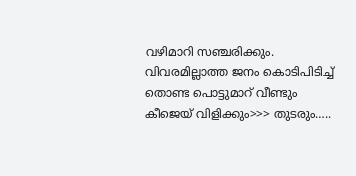വഴിമാറി സഞ്ചരിക്കും. വിവരമില്ലാത്ത ജനം കൊടിപിടിച്ച് തൊണ്ട പൊട്ടുമാറ് വീണ്ടും കീജെയ് വിളിക്കും>>> തുടരും…..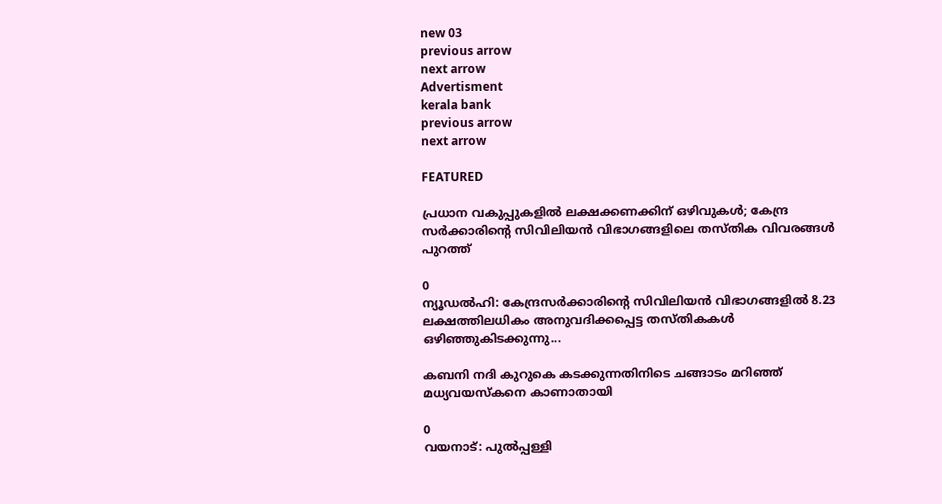new 03
previous arrow
next arrow
Advertisment
kerala bank
previous arrow
next arrow

FEATURED

പ്രധാന വകുപ്പുകളിൽ ലക്ഷക്കണക്കിന് ഒഴിവുകൾ; കേന്ദ്ര സർക്കാരിന്റെ സിവിലിയൻ വിഭാഗങ്ങളിലെ തസ്തിക വിവരങ്ങൾ പുറത്ത്

0
ന്യൂഡല്‍ഹി: കേന്ദ്രസര്‍ക്കാരിന്റെ സിവിലിയന്‍ വിഭാഗങ്ങളില്‍ 8.23 ലക്ഷത്തിലധികം അനുവദിക്കപ്പെട്ട തസ്തികകള്‍ ഒഴിഞ്ഞുകിടക്കുന്നു...

കബനി നദി കുറുകെ കടക്കുന്നതിനിടെ ചങ്ങാടം മറിഞ്ഞ് മധ്യവയസ്‌കനെ കാണാതായി

0
വയനാട്: പുല്‍പ്പള്ളി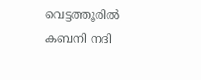വെട്ടത്തൂരില്‍ കബനി നദി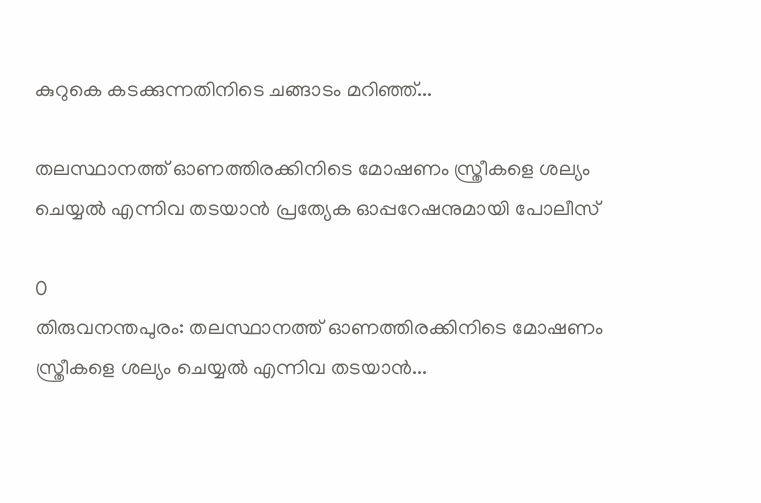കുറുകെ കടക്കുന്നതിനിടെ ചങ്ങാടം മറിഞ്ഞ്...

തലസ്ഥാനത്ത് ഓണത്തിരക്കിനിടെ മോഷണം സ്ത്രീകളെ ശല്യം ചെയ്യൽ എന്നിവ തടയാൻ പ്രത്യേക ഓപ്പറേഷനുമായി പോലീസ്

0
തിരുവനന്തപുരം: തലസ്ഥാനത്ത് ഓണത്തിരക്കിനിടെ മോഷണം സ്ത്രീകളെ ശല്യം ചെയ്യൽ എന്നിവ തടയാൻ...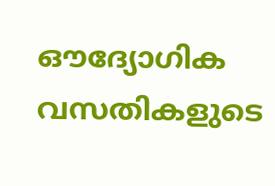ഔദ്യോഗിക വസതികളുടെ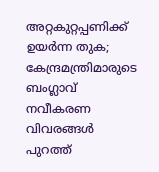അറ്റകുറ്റപ്പണിക്ക് ഉയർന്ന തുക; കേന്ദ്രമന്ത്രിമാരുടെ ബംഗ്ലാവ് നവീകരണ വിവരങ്ങൾ പുറത്ത്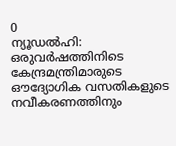0
ന്യൂഡൽഹി: ഒരുവർഷത്തിനിടെ കേന്ദ്രമന്ത്രിമാരുടെ ഔദ്യോഗിക വസതികളുടെ നവീകരണത്തിനും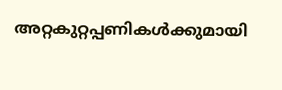അറ്റകുറ്റപ്പണികൾക്കുമായി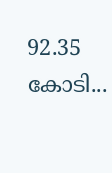92.35 കോടി...